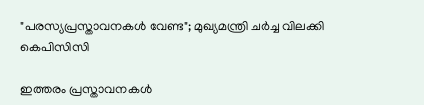"പരസ്യപ്രസ്താവനകൾ വേണ്ട"; മുഖ്യമന്ത്രി ചർച്ച വിലക്കി കെപിസിസി

ഇത്തരം പ്രസ്താവനകൾ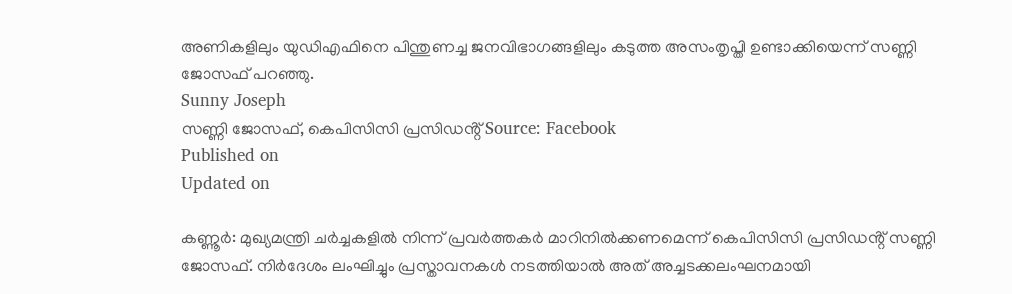അണികളിലും യുഡിഎഫിനെ പിന്തുണച്ച ജനവിഭാഗങ്ങളിലും കടുത്ത അസംതൃപ്തി ഉണ്ടാക്കിയെന്ന് സണ്ണി ജോസഫ് പറഞ്ഞു.
Sunny Joseph
സണ്ണി ജോസഫ്, കെപിസിസി പ്രസിഡൻ്റ് Source: Facebook
Published on
Updated on

കണ്ണൂർ: മുഖ്യമന്ത്രി ചർച്ചകളിൽ നിന്ന് പ്രവർത്തകർ മാറിനിൽക്കണമെന്ന് കെപിസിസി പ്രസിഡൻ്റ് സണ്ണി ജോസഫ്. നിർദേശം ലംഘിച്ചും പ്രസ്താവനകൾ നടത്തിയാൽ അത് അച്ചടക്കലംഘനമായി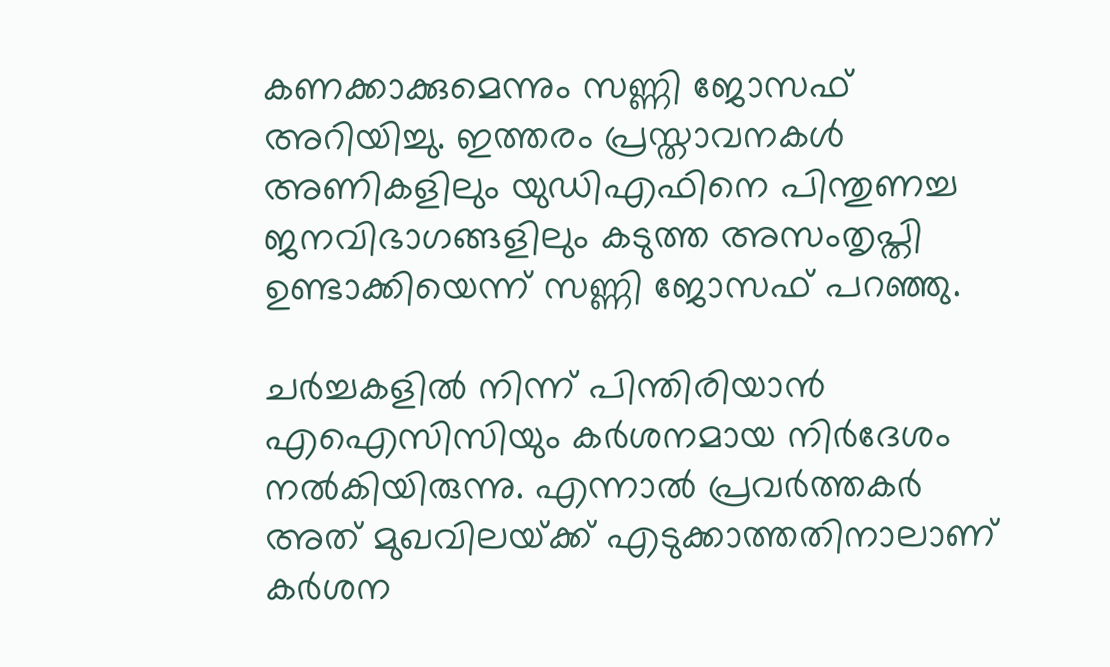കണക്കാക്കുമെന്നും സണ്ണി ജോസഫ് അറിയിച്ചു. ഇത്തരം പ്രസ്താവനകൾ അണികളിലും യുഡിഎഫിനെ പിന്തുണച്ച ജനവിഭാഗങ്ങളിലും കടുത്ത അസംതൃപ്തി ഉണ്ടാക്കിയെന്ന് സണ്ണി ജോസഫ് പറഞ്ഞു.

ചർച്ചകളിൽ നിന്ന് പിന്തിരിയാൻ എഐസിസിയും കർശനമായ നിർദേശം നൽകിയിരുന്നു. എന്നാൽ പ്രവർത്തകർ അത് മുഖവിലയ്‌ക്ക് എടുക്കാത്തതിനാലാണ് കർശന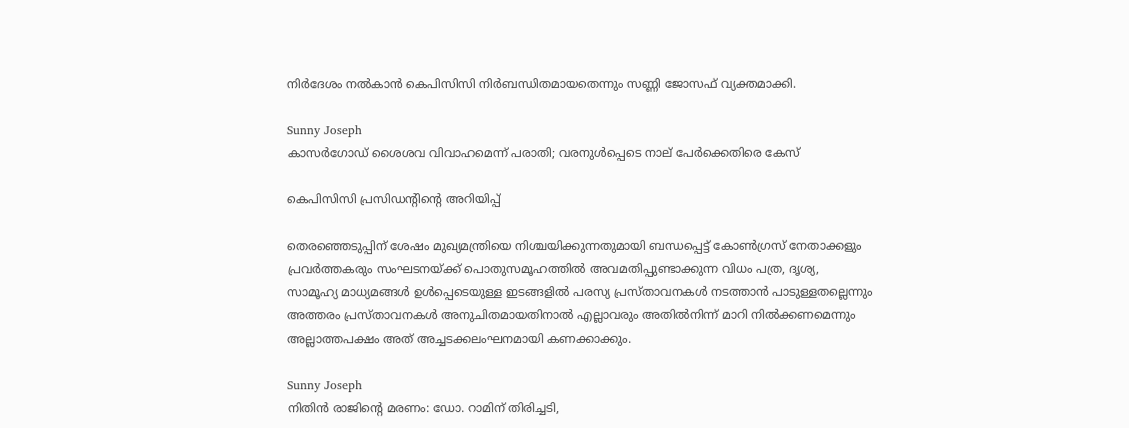നിർദേശം നൽകാൻ കെപിസിസി നിർബന്ധിതമായതെന്നും സണ്ണി ജോസഫ് വ്യക്തമാക്കി.

Sunny Joseph
കാസർഗോഡ് ശൈശവ വിവാഹമെന്ന് പരാതി; വരനുൾപ്പെടെ നാല് പേർക്കെതിരെ കേസ്

കെപിസിസി പ്രസിഡൻ്റിൻ്റെ അറിയിപ്പ്

തെരഞ്ഞെടുപ്പിന് ശേഷം മുഖ്യമന്ത്രിയെ നിശ്ചയിക്കുന്നതുമായി ബന്ധപ്പെട്ട് കോൺഗ്രസ് നേതാക്കളും പ്രവർത്തകരും സംഘടനയ്ക്ക് പൊതുസമൂഹത്തിൽ അവമതിപ്പുണ്ടാക്കുന്ന വിധം പത്ര, ദൃശ്യ, സാമൂഹ്യ മാധ്യമങ്ങൾ ഉൾപ്പെടെയുള്ള ഇടങ്ങളിൽ പരസ്യ പ്രസ്താവനകൾ നടത്താൻ പാടുള്ളതല്ലെന്നും അത്തരം പ്രസ്താവനകൾ അനുചിതമായതിനാൽ എല്ലാവരും അതിൽനിന്ന് മാറി നിൽക്കണമെന്നും അല്ലാത്തപക്ഷം അത് അച്ചടക്കലംഘനമായി കണക്കാക്കും.

Sunny Joseph
നിതിൻ രാജിന്റെ മരണം: ഡോ. റാമിന് തിരിച്ചടി,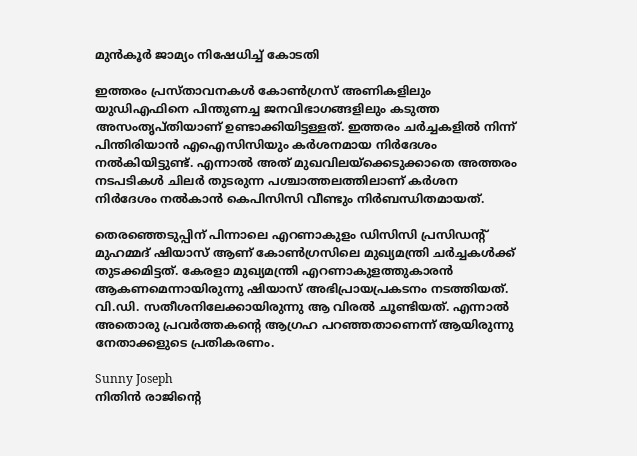മുൻ‌കൂർ ജാമ്യം നിഷേധിച്ച് കോടതി

ഇത്തരം പ്രസ്താവനകൾ കോൺഗ്രസ് അണികളിലും യുഡിഎഫിനെ പിന്തുണച്ച ജനവിഭാഗങ്ങളിലും കടുത്ത അസംതൃപ്തിയാണ് ഉണ്ടാക്കിയിട്ടള്ളത്. ഇത്തരം ചർച്ചകളിൽ നിന്ന് പിന്തിരിയാൻ എഐസിസിയും കർശനമായ നിർദേശം നൽകിയിട്ടുണ്ട്. എന്നാൽ അത് മുഖവിലയ്‌ക്കെടുക്കാതെ അത്തരം നടപടികൾ ചിലർ തുടരുന്ന പശ്ചാത്തലത്തിലാണ് കർശന നിർദേശം നൽകാൻ കെപിസിസി വീണ്ടും നിർബന്ധിതമായത്.

തെരഞ്ഞെടുപ്പിന് പിന്നാലെ എറണാകുളം ഡിസിസി പ്രസിഡന്‍റ് മുഹമ്മദ് ഷിയാസ് ആണ് കോൺഗ്രസിലെ മുഖ്യമന്ത്രി ചർച്ചകൾക്ക് തുടക്കമിട്ടത്. കേരളാ മുഖ്യമന്ത്രി എറണാകുളത്തുകാരൻ ആകണമെന്നായിരുന്നു ഷിയാസ് അഭിപ്രായപ്രകടനം നടത്തിയത്. വി.ഡി. സതീശനിലേക്കായിരുന്നു ആ വിരൽ ചൂണ്ടിയത്. എന്നാൽ അതൊരു പ്രവർത്തകൻ്റെ ആഗ്രഹ പറഞ്ഞതാണെന്ന് ആയിരുന്നു നേതാക്കളുടെ പ്രതികരണം.

Sunny Joseph
നിതിൻ രാജിന്റെ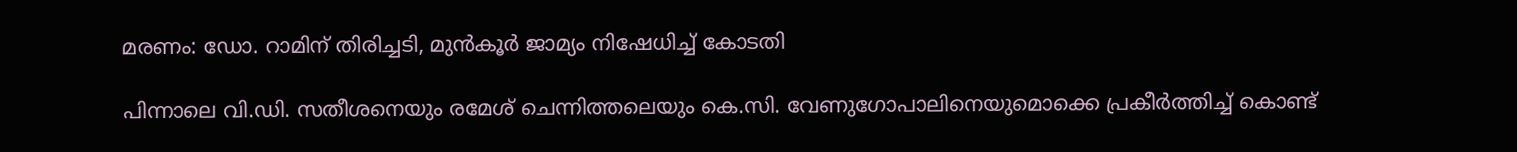മരണം: ഡോ. റാമിന് തിരിച്ചടി, മുൻ‌കൂർ ജാമ്യം നിഷേധിച്ച് കോടതി

പിന്നാലെ വി.ഡി. സതീശനെയും രമേശ് ചെന്നിത്തലെയും കെ.സി. വേണുഗോപാലിനെയുമൊക്കെ പ്രകീർത്തിച്ച് കൊണ്ട്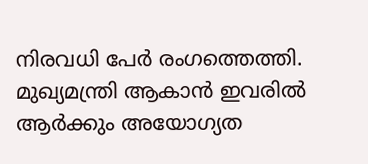നിരവധി പേർ രംഗത്തെത്തി. മുഖ്യമന്ത്രി ആകാൻ ഇവരിൽ ആർക്കും അയോഗ്യത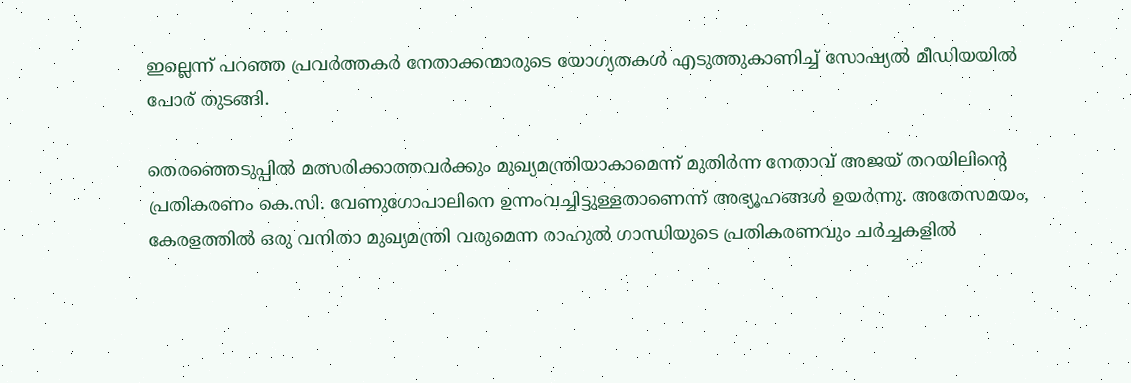ഇല്ലെന്ന് പറഞ്ഞ പ്രവർത്തകർ നേതാക്കന്മാരുടെ യോഗ്യതകൾ എടുത്തുകാണിച്ച് സോഷ്യൽ മീഡിയയിൽ പോര് തുടങ്ങി.

തെരഞ്ഞെടുപ്പിൽ മത്സരിക്കാത്തവർക്കും മുഖ്യമന്ത്രിയാകാമെന്ന് മുതിർന്ന നേതാവ് അജയ് തറയിലിൻ്റെ പ്രതികരണം കെ.സി. വേണുഗോപാലിനെ ഉന്നംവച്ചിട്ടുള്ളതാണെന്ന് അഭ്യൂഹങ്ങൾ ഉയർന്നു. അതേസമയം, കേരളത്തിൽ ഒരു വനിതാ മുഖ്യമന്ത്രി വരുമെന്ന രാഹുൽ ഗാന്ധിയുടെ പ്രതികരണവും ചർച്ചകളിൽ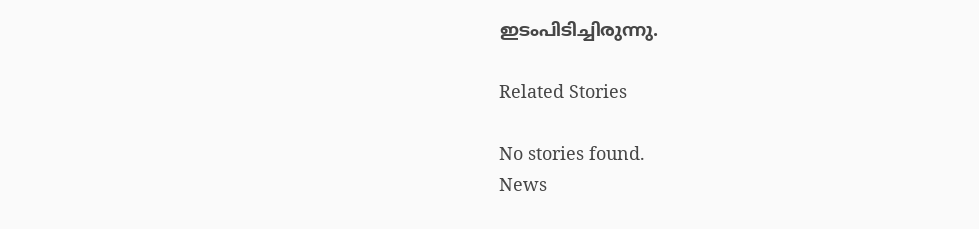ഇടംപിടിച്ചിരുന്നു.

Related Stories

No stories found.
News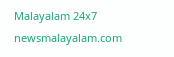Malayalam 24x7
newsmalayalam.com